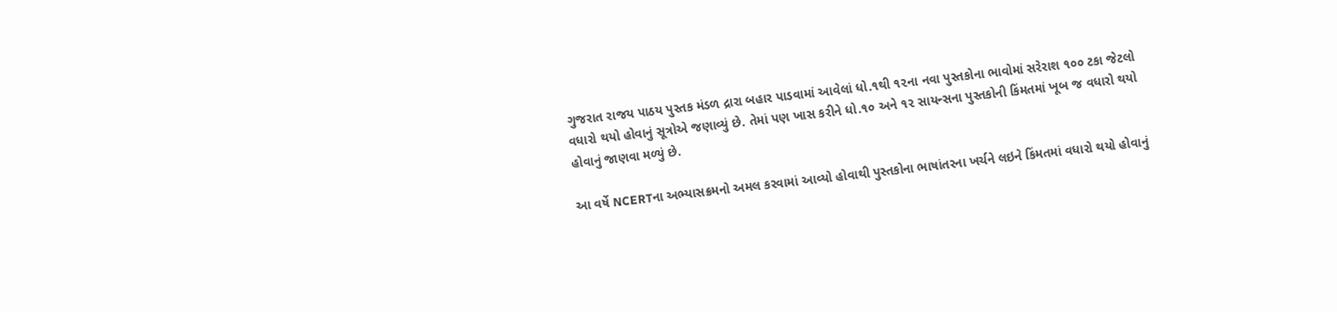ગુજરાત રાજય પાઠય પુસ્તક મંડળ દ્રારા બહાર પાડવામાં આવેલાં ધો.૧થી ૧૨ના નવા પુસ્તકોના ભાવોમાં સરેરાશ ૧૦૦ ટકા જેટલો વધારો થયો હોવાનું સૂત્રોએ જણાવ્યું છે. તેમાં પણ ખાસ કરીને ધો.૧૦ અને ૧૨ સાયન્સના પુસ્તકોની કિંમતમાં ખૂબ જ વધારો થયો હોવાનું જાણવા મળ્યું છે.

આ વર્ષે NCERTના અભ્યાસક્રમનો અમલ કરવામાં આવ્યો હોવાથી પુસ્તકોના ભાષાંતરના ખર્ચને લઇને કિંમતમાં વધારો થયો હોવાનું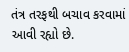તંત્ર તરફથી બચાવ કરવામાં આવી રહ્યો છે.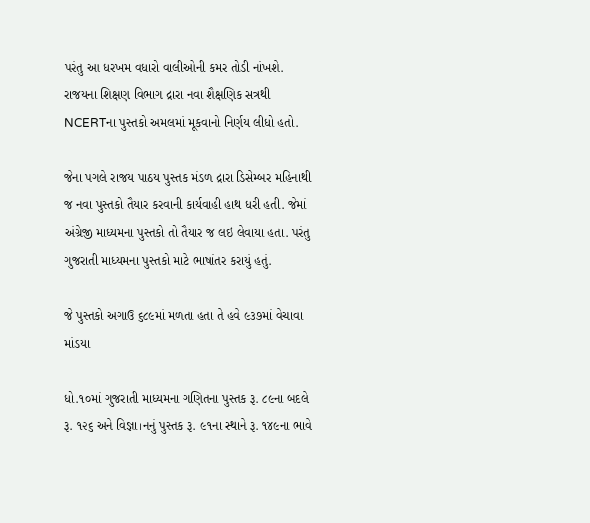પરંતુ આ ધરખમ વધારો વાલીઓની કમર તોડી નાંખશે.  રાજયના શિક્ષણ વિભાગ દ્રારા નવા શૈક્ષણિક સત્રથી NCERTના પુસ્તકો અમલમાં મૂકવાનો નિર્ણય લીધો હતો.

જેના પગલે રાજય પાઠય પુસ્તક મંડળ દ્રારા ડિસેમ્બર મહિનાથી જ નવા પુસ્તકો તૈયાર કરવાની કાર્યવાહી હાથ ધરી હતી. જેમાં અંગ્રેજી માધ્યમના પુસ્તકો તો તૈયાર જ લઇ લેવાયા હતા. પરંતુ ગુજરાતી માધ્યમના પુસ્તકો માટે ભાષાંતર કરાયું હતું.

જે પુસ્તકો અગાઉ ૬૮૯માં મળતા હતા તે હવે ૯૩૭માં વેચાવા માંડયા

ધો.૧૦માં ગુજરાતી માધ્યમના ગણિતના પુસ્તક રૂ. ૮૯ના બદલે રૂ. ૧૨૬ અને વિજ્ઞા।નનું પુસ્તક રૂ. ૯૧ના સ્થાને રૂ. ૧૪૯ના ભાવે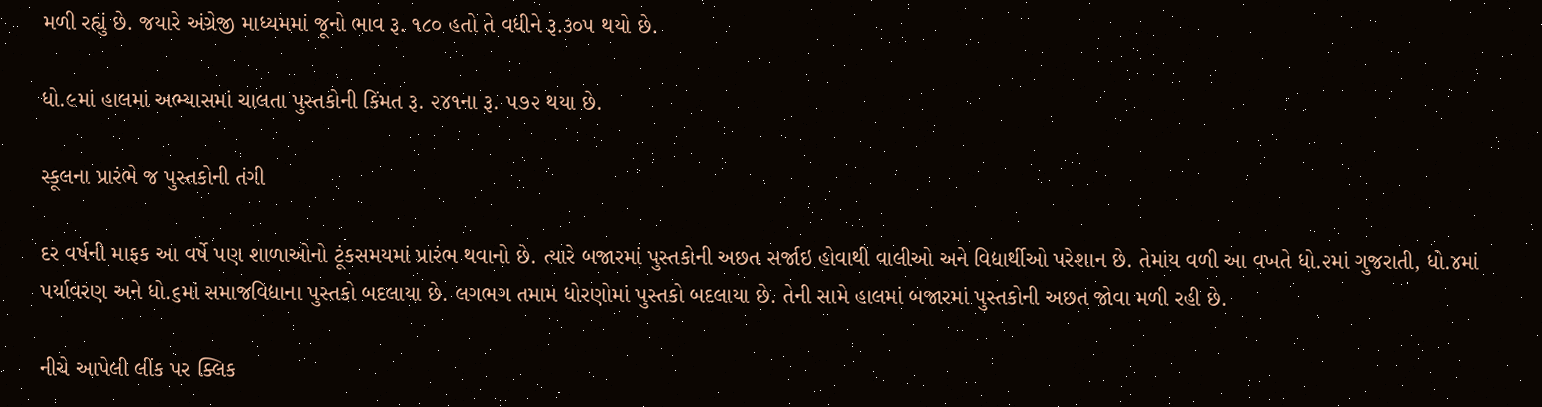મળી રહ્યું છે. જયારે અંગ્રેજી માધ્યમમાં જૂનો ભાવ રૂ. ૧૮૦ હતો તે વધીને રૂ.૩૦૫ થયો છે.

ધો.૯માં હાલમાં અભ્યાસમાં ચાલતા પુસ્તકોની કિંમત રૂ. ૨૪૧ના રૂ. ૫૭૨ થયા છે.

સ્કૂલના પ્રારંભે જ પુસ્તકોની તંગી

દર વર્ષની માફક આ વર્ષે પણ શાળાઓનો ટૂંકસમયમાં પ્રારંભ થવાનો છે. ત્યારે બજારમાં પુસ્તકોની અછત સર્જાઇ હોવાથી વાલીઓ અને વિદ્યાર્થીઓ પરેશાન છે. તેમાંય વળી આ વખતે ધો.૨માં ગુજરાતી, ધો.૪માં પર્યાવરણ અને ધો.૬માં સમાજવિદ્યાના પુસ્તકો બદલાયા છે. લગભગ તમામ ધોરણોમાં પુસ્તકો બદલાયા છે. તેની સામે હાલમાં બજારમાં પુસ્તકોની અછત જોવા મળી રહી છે.

નીચે આપેલી લીંક પર ક્લિક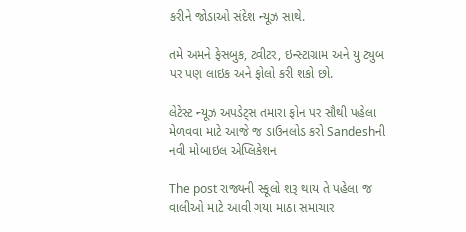કરીને જોડાઓ સંદેશ ન્યૂઝ સાથે.

તમે અમને ફેસબુક, ટ્વીટર, ઇન્સ્ટાગ્રામ અને યુ ટ્યુબ પર પણ લાઇક અને ફોલો કરી શકો છો.

લેટેસ્ટ ન્યૂઝ અપડેટ્સ તમારા ફોન પર સૌથી પહેલા મેળવવા માટે આજે જ ડાઉનલોડ કરો Sandeshની નવી મોબાઇલ એપ્લિકેશન

The post રાજ્યની સ્કૂલો શરૂ થાય તે પહેલા જ વાલીઓ માટે આવી ગયા માઠા સમાચાર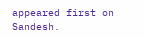appeared first on Sandesh.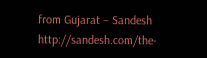from Gujarat – Sandesh http://sandesh.com/the-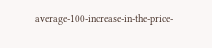average-100-increase-in-the-price-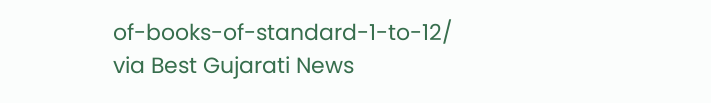of-books-of-standard-1-to-12/
via Best Gujarati News